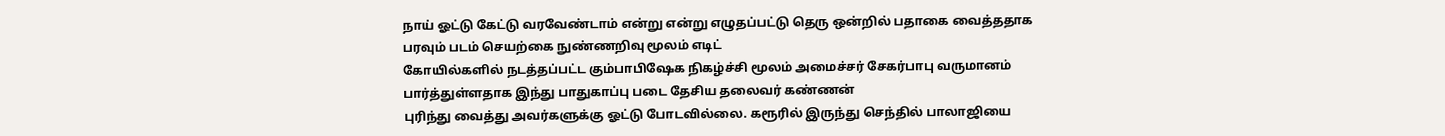நாய் ஓட்டு கேட்டு வரவேண்டாம் என்று என்று எழுதப்பட்டு தெரு ஒன்றில் பதாகை வைத்ததாக பரவும் படம் செயற்கை நுண்ணறிவு மூலம் எடிட்
கோயில்களில் நடத்தப்பட்ட கும்பாபிஷேக நிகழ்ச்சி மூலம் அமைச்சர் சேகர்பாபு வருமானம் பார்த்துள்ளதாக இந்து பாதுகாப்பு படை தேசிய தலைவர் கண்ணன்
புரிந்து வைத்து அவர்களுக்கு ஓட்டு போடவில்லை. கரூரில் இருந்து செந்தில் பாலாஜியை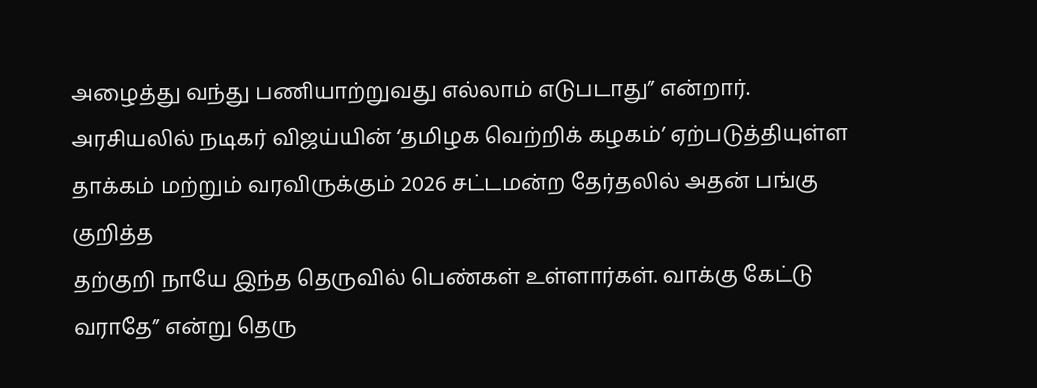அழைத்து வந்து பணியாற்றுவது எல்லாம் எடுபடாது” என்றார்.
அரசியலில் நடிகர் விஜய்யின் ‘தமிழக வெற்றிக் கழகம்’ ஏற்படுத்தியுள்ள தாக்கம் மற்றும் வரவிருக்கும் 2026 சட்டமன்ற தேர்தலில் அதன் பங்கு குறித்த
தற்குறி நாயே இந்த தெருவில் பெண்கள் உள்ளார்கள். வாக்கு கேட்டு வராதே” என்று தெரு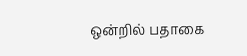ஒன்றில் பதாகை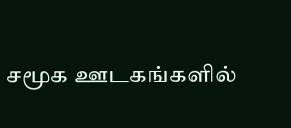சமூக ஊடகங்களில்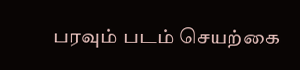பரவும் படம் செயற்கை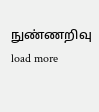நுண்ணறிவு
load more